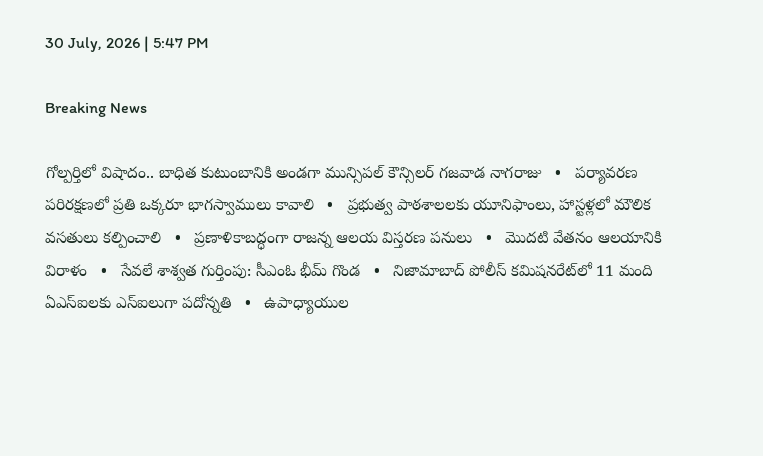30 July, 2026 | 5:47 PM

Breaking News

గోల్పర్తిలో విషాదం.. బాధిత కుటుంబానికి అండగా మున్సిపల్ కౌన్సిలర్ గజవాడ నాగరాజు   •   పర్యావరణ పరిరక్షణలో ప్రతి ఒక్కరూ భాగస్వాములు కావాలి   •   ప్రభుత్వ పాఠశాలలకు యూనిఫాంలు, హాస్టళ్లలో మౌలిక వసతులు కల్పించాలి   •   ప్రణాళికాబద్ధంగా రాజన్న ఆలయ విస్తరణ పనులు   •   మొదటి వేతనం ఆలయానికి విరాళం   •   సేవలే శాశ్వత గుర్తింపు: సీఎంఓ భీమ్ గొండ   •   నిజామాబాద్ పోలీస్ కమిషనరేట్‌లో 11 మంది ఏఎస్ఐలకు ఎస్‌ఐలుగా పదోన్నతి   •   ఉపాధ్యాయుల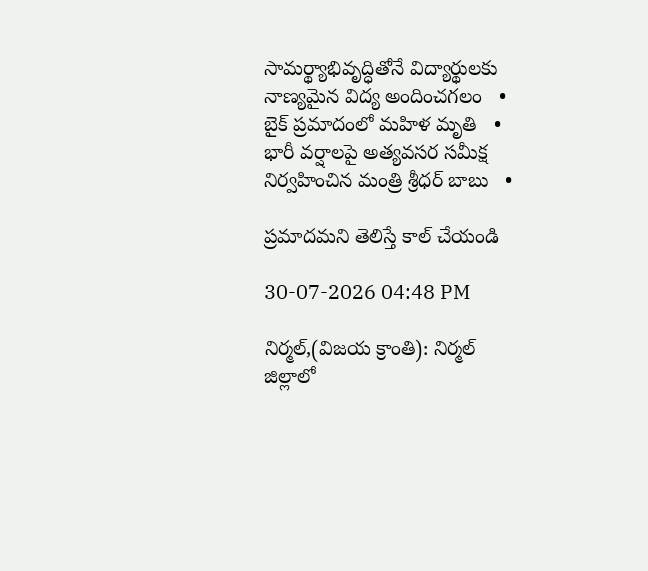సామర్థ్యాభివృద్ధితోనే విద్యార్థులకు నాణ్యమైన విద్య అందించగలం   •   బైక్ ప్రమాదంలో మహిళ మృతి   •   భారీ వర్షాలపై అత్యవసర సమీక్ష నిర్వహించిన మంత్రి శ్రీధర్ బాబు   •

ప్రమాదమని తెలిస్తే కాల్ చేయండి

30-07-2026 04:48 PM

నిర్మల్,(విజయ క్రాంతి): నిర్మల్ జిల్లాలో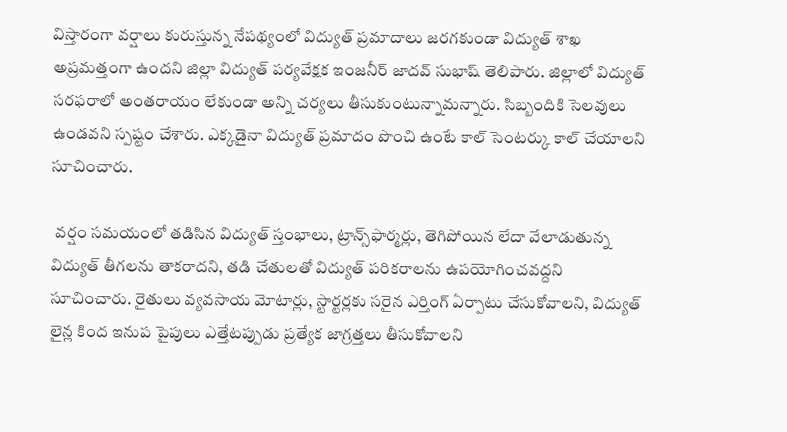విస్తారంగా వర్షాలు కురుస్తున్న నేపథ్యంలో విద్యుత్ ప్రమాదాలు జరగకుండా విద్యుత్ శాఖ అప్రమత్తంగా ఉందని జిల్లా విద్యుత్ పర్యవేక్షక ఇంజనీర్ జాదవ్ సుభాష్ తెలిపారు. జిల్లాలో విద్యుత్ సరఫరాలో అంతరాయం లేకుండా అన్ని చర్యలు తీసుకుంటున్నామన్నారు. సిబ్బందికి సెలవులు ఉండవని స్పష్టం చేశారు. ఎక్కడైనా విద్యుత్ ప్రమాదం పొంచి ఉంటే కాల్ సెంటర్కు కాల్ చేయాలని సూచించారు.

 వర్షం సమయంలో తడిసిన విద్యుత్ స్తంభాలు, ట్రాన్స్‌ఫార్మర్లు, తెగిపోయిన లేదా వేలాడుతున్న విద్యుత్ తీగలను తాకరాదని, తడి చేతులతో విద్యుత్ పరికరాలను ఉపయోగించవద్దని సూచించారు. రైతులు వ్యవసాయ మోటార్లు, స్టార్టర్లకు సరైన ఎర్తింగ్ ఏర్పాటు చేసుకోవాలని, విద్యుత్ లైన్ల కింద ఇనుప పైపులు ఎత్తేటప్పుడు ప్రత్యేక జాగ్రత్తలు తీసుకోవాలని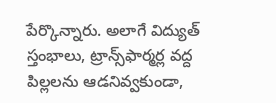పేర్కొన్నారు. అలాగే విద్యుత్ స్తంభాలు, ట్రాన్స్‌ఫార్మర్ల వద్ద పిల్లలను ఆడనివ్వకుండా,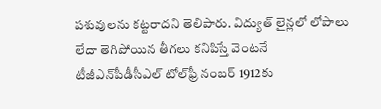పశువులను కట్టరాదని తెలిపారు. విద్యుత్ లైన్లలో లోపాలు లేదా తెగిపోయిన తీగలు కనిపిస్తే వెంటనే టీజీఎన్‌పీడీసీఎల్ టోల్‌ఫ్రీ నంబర్ 1912కు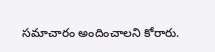సమాచారం అందించాలని కోరారు.